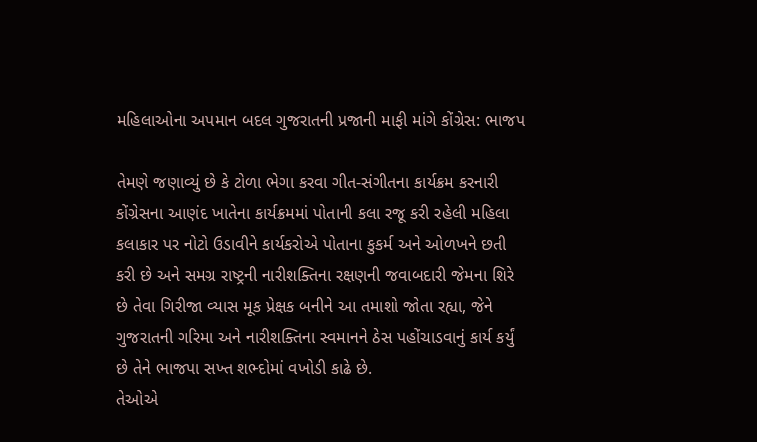મહિલાઓના અપમાન બદલ ગુજરાતની પ્રજાની માફી માંગે કોંગ્રેસ: ભાજપ

તેમણે જણાવ્યું છે કે ટોળા ભેગા કરવા ગીત-સંગીતના કાર્યક્રમ કરનારી કોંગ્રેસના આણંદ ખાતેના કાર્યક્રમમાં પોતાની કલા રજૂ કરી રહેલી મહિલા કલાકાર પર નોટો ઉડાવીને કાર્યકરોએ પોતાના કુકર્મ અને ઓળખને છતી કરી છે અને સમગ્ર રાષ્ટ્રની નારીશક્તિના રક્ષણની જવાબદારી જેમના શિરે છે તેવા ગિરીજા વ્યાસ મૂક પ્રેક્ષક બનીને આ તમાશો જોતા રહ્યા, જેને ગુજરાતની ગરિમા અને નારીશક્તિના સ્વમાનને ઠેસ પહોંચાડવાનું કાર્ય કર્યું છે તેને ભાજપા સખ્ત શભ્દોમાં વખોડી કાઢે છે.
તેઓએ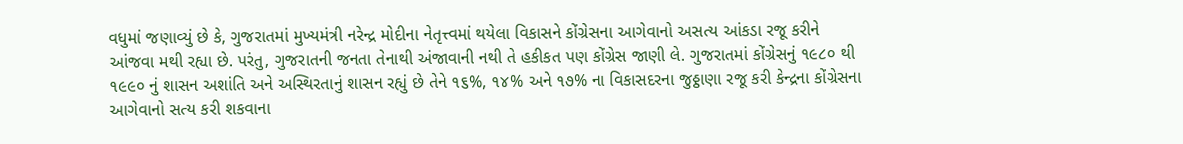વધુમાં જણાવ્યું છે કે, ગુજરાતમાં મુખ્યમંત્રી નરેન્દ્ર મોદીના નેતૃત્ત્વમાં થયેલા વિકાસને કોંગ્રેસના આગેવાનો અસત્ય આંકડા રજૂ કરીને આંજવા મથી રહ્યા છે. પરંતુ, ગુજરાતની જનતા તેનાથી અંજાવાની નથી તે હકીકત પણ કોંગ્રેસ જાણી લે. ગુજરાતમાં કોંગ્રેસનું ૧૯૮૦ થી ૧૯૯૦ નું શાસન અશાંતિ અને અસ્થિરતાનું શાસન રહ્યું છે તેને ૧૬%, ૧૪% અને ૧૭% ના વિકાસદરના જુઠ્ઠાણા રજૂ કરી કેન્દ્રના કોંગ્રેસના આગેવાનો સત્ય કરી શકવાના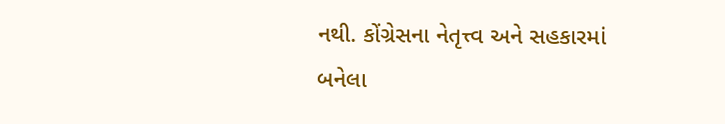નથી. કોંગ્રેસના નેતૃત્ત્વ અને સહકારમાં બનેલા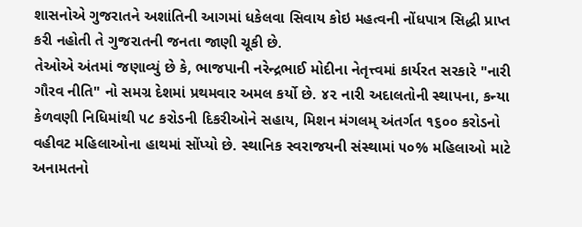શાસનોએ ગુજરાતને અશાંતિની આગમાં ધકેલવા સિવાય કોઇ મહત્વની નોંધપાત્ર સિદ્ધી પ્રાપ્ત કરી નહોતી તે ગુજરાતની જનતા જાણી ચૂકી છે.
તેઓએ અંતમાં જણાવ્યું છે કે, ભાજપાની નરેન્દ્રભાઈ મોદીના નેતૃત્ત્વમાં કાર્યરત સરકારે "નારી ગૌરવ નીતિ" નો સમગ્ર દેશમાં પ્રથમવાર અમલ કર્યો છે. ૪૨ નારી અદાલતોની સ્થાપના, કન્યા કેળવણી નિધિમાંથી ૫૮ કરોડની દિકરીઓને સહાય, મિશન મંગલમ્ અંતર્ગત ૧૬૦૦ કરોડનો વહીવટ મહિલાઓના હાથમાં સોંપ્યો છે. સ્થાનિક સ્વરાજયની સંસ્થામાં ૫૦% મહિલાઓ માટે અનામતનો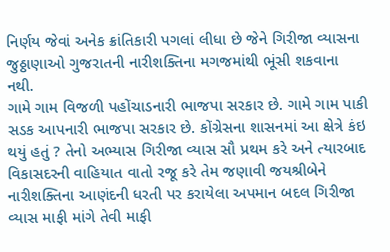નિર્ણય જેવાં અનેક ક્રાંતિકારી પગલાં લીધા છે જેને ગિરીજા વ્યાસના જુઠ્ઠાણાઓ ગુજરાતની નારીશક્તિના મગજમાંથી ભૂંસી શકવાના નથી.
ગામે ગામ વિજળી પહોંચાડનારી ભાજપા સરકાર છે. ગામે ગામ પાકી સડક આપનારી ભાજપા સરકાર છે. કોંગ્રેસના શાસનમાં આ ક્ષેત્રે કંઇ થયું હતું ? તેનો અભ્યાસ ગિરીજા વ્યાસ સૌ પ્રથમ કરે અને ત્યારબાદ વિકાસદરની વાહિયાત વાતો રજૂ કરે તેમ જણાવી જયશ્રીબેને નારીશક્તિના આણંદની ધરતી પર કરાયેલા અપમાન બદલ ગિરીજા વ્યાસ માફી માંગે તેવી માફી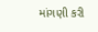માંગણી કરી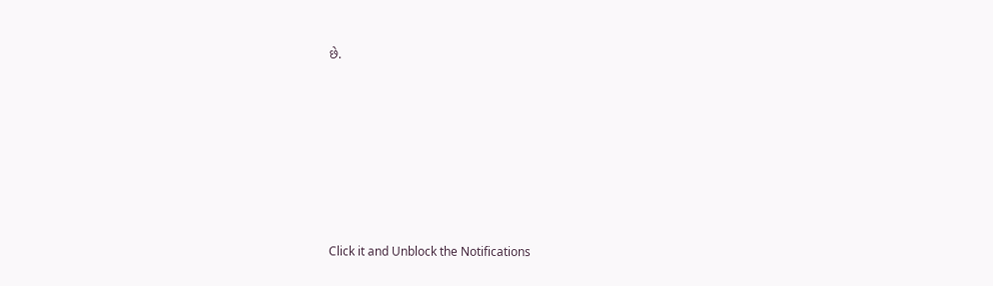છે.












Click it and Unblock the Notifications